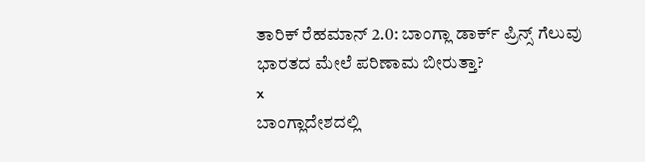ತಾರಿಕ್ ರೆಹಮಾನ್ 2.0: ಬಾಂಗ್ಲಾ ಡಾರ್ಕ್ ಪ್ರಿನ್ಸ್ ಗೆಲುವು ಭಾರತದ ಮೇಲೆ ಪರಿಣಾಮ ಬೀರುತ್ತಾ?
x
ಬಾಂಗ್ಲಾದೇಶದಲ್ಲಿ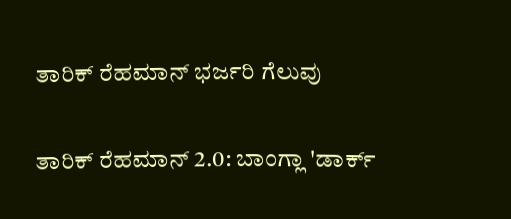ತಾರಿಕ್ ರೆಹಮಾನ್ ಭರ್ಜರಿ ಗೆಲುವು

ತಾರಿಕ್ ರೆಹಮಾನ್ 2.0: ಬಾಂಗ್ಲಾ 'ಡಾರ್ಕ್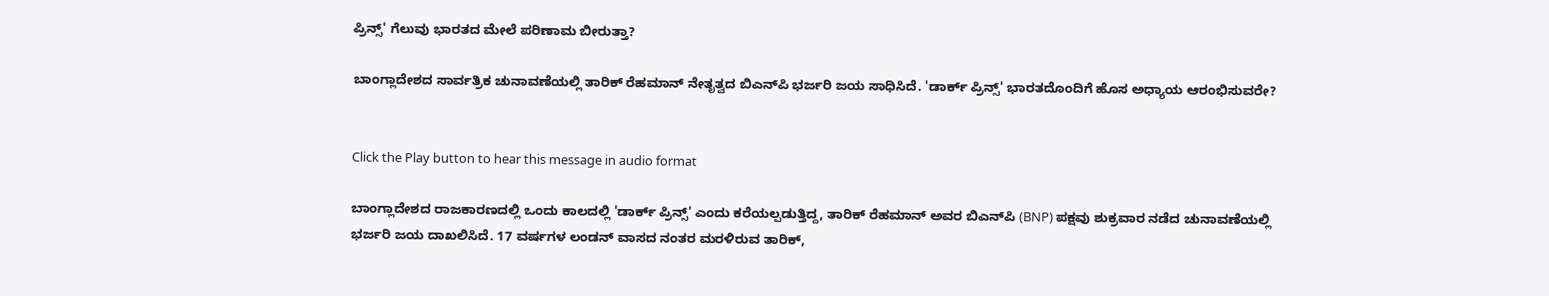ಪ್ರಿನ್ಸ್' ಗೆಲುವು ಭಾರತದ ಮೇಲೆ ಪರಿಣಾಮ ಬೀರುತ್ತಾ?

ಬಾಂಗ್ಲಾದೇಶದ ಸಾರ್ವತ್ರಿಕ ಚುನಾವಣೆಯಲ್ಲಿ ತಾರಿಕ್ ರೆಹಮಾನ್ ನೇತೃತ್ವದ ಬಿಎನ್‌ಪಿ ಭರ್ಜರಿ ಜಯ ಸಾಧಿಸಿದೆ. 'ಡಾರ್ಕ್ ಪ್ರಿನ್ಸ್' ಭಾರತದೊಂದಿಗೆ ಹೊಸ ಅಧ್ಯಾಯ ಆರಂಭಿಸುವರೇ?


Click the Play button to hear this message in audio format

ಬಾಂಗ್ಲಾದೇಶದ ರಾಜಕಾರಣದಲ್ಲಿ ಒಂದು ಕಾಲದಲ್ಲಿ 'ಡಾರ್ಕ್ ಪ್ರಿನ್ಸ್' ಎಂದು ಕರೆಯಲ್ಪಡುತ್ತಿದ್ದ, ತಾರಿಕ್ ರೆಹಮಾನ್ ಅವರ ಬಿಎನ್‌ಪಿ (BNP) ಪಕ್ಷವು ಶುಕ್ರವಾರ ನಡೆದ ಚುನಾವಣೆಯಲ್ಲಿ ಭರ್ಜರಿ ಜಯ ದಾಖಲಿಸಿದೆ. 17 ವರ್ಷಗಳ ಲಂಡನ್ ವಾಸದ ನಂತರ ಮರಳಿರುವ ತಾರಿಕ್,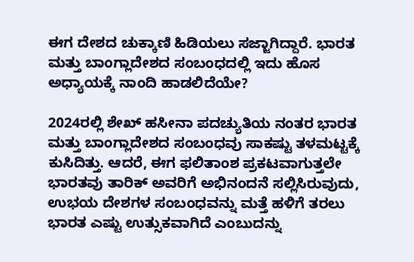ಈಗ ದೇಶದ ಚುಕ್ಕಾಣಿ ಹಿಡಿಯಲು ಸಜ್ಜಾಗಿದ್ದಾರೆ. ಭಾರತ ಮತ್ತು ಬಾಂಗ್ಲಾದೇಶದ ಸಂಬಂಧದಲ್ಲಿ ಇದು ಹೊಸ ಅಧ್ಯಾಯಕ್ಕೆ ನಾಂದಿ ಹಾಡಲಿದೆಯೇ?

2024ರಲ್ಲಿ ಶೇಖ್ ಹಸೀನಾ ಪದಚ್ಯುತಿಯ ನಂತರ ಭಾರತ ಮತ್ತು ಬಾಂಗ್ಲಾದೇಶದ ಸಂಬಂಧವು ಸಾಕಷ್ಟು ತಳಮಟ್ಟಕ್ಕೆ ಕುಸಿದಿತ್ತು. ಆದರೆ, ಈಗ ಫಲಿತಾಂಶ ಪ್ರಕಟವಾಗುತ್ತಲೇ ಭಾರತವು ತಾರಿಕ್ ಅವರಿಗೆ ಅಭಿನಂದನೆ ಸಲ್ಲಿಸಿರುವುದು, ಉಭಯ ದೇಶಗಳ ಸಂಬಂಧವನ್ನು ಮತ್ತೆ ಹಳಿಗೆ ತರಲು ಭಾರತ ಎಷ್ಟು ಉತ್ಸುಕವಾಗಿದೆ ಎಂಬುದನ್ನು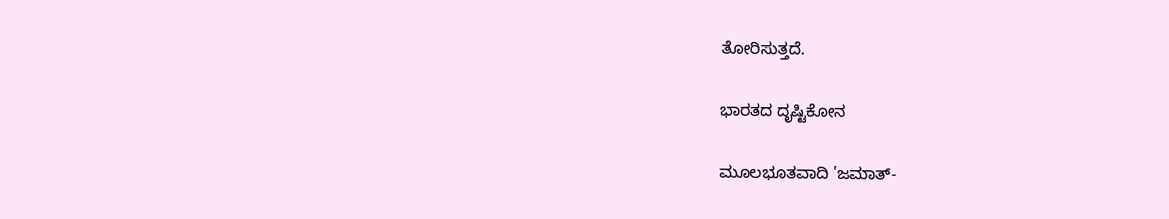ತೋರಿಸುತ್ತದೆ.

ಭಾರತದ ದೃಷ್ಟಿಕೋನ

ಮೂಲಭೂತವಾದಿ 'ಜಮಾತ್-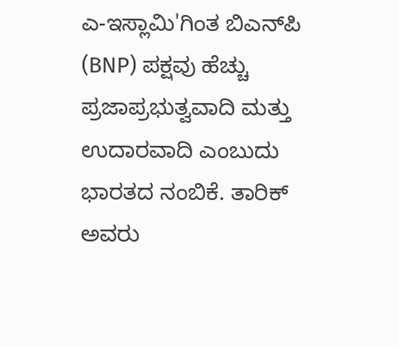ಎ-ಇಸ್ಲಾಮಿ'ಗಿಂತ ಬಿಎನ್‌ಪಿ (BNP) ಪಕ್ಷವು ಹೆಚ್ಚು ಪ್ರಜಾಪ್ರಭುತ್ವವಾದಿ ಮತ್ತು ಉದಾರವಾದಿ ಎಂಬುದು ಭಾರತದ ನಂಬಿಕೆ. ತಾರಿಕ್ ಅವರು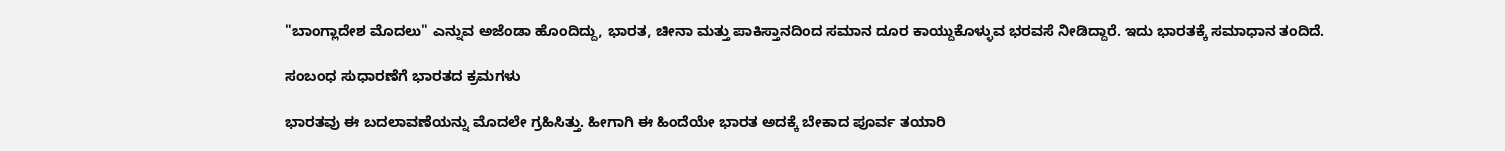"ಬಾಂಗ್ಲಾದೇಶ ಮೊದಲು" ಎನ್ನುವ ಅಜೆಂಡಾ ಹೊಂದಿದ್ದು, ಭಾರತ, ಚೀನಾ ಮತ್ತು ಪಾಕಿಸ್ತಾನದಿಂದ ಸಮಾನ ದೂರ ಕಾಯ್ದುಕೊಳ್ಳುವ ಭರವಸೆ ನೀಡಿದ್ದಾರೆ. ಇದು ಭಾರತಕ್ಕೆ ಸಮಾಧಾನ ತಂದಿದೆ.

ಸಂಬಂಧ ಸುಧಾರಣೆಗೆ ಭಾರತದ ಕ್ರಮಗಳು

ಭಾರತವು ಈ ಬದಲಾವಣೆಯನ್ನು ಮೊದಲೇ ಗ್ರಹಿಸಿತ್ತು. ಹೀಗಾಗಿ ಈ ಹಿಂದೆಯೇ ಭಾರತ ಅದಕ್ಕೆ ಬೇಕಾದ ಪೂರ್ವ ತಯಾರಿ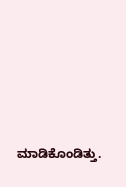ಮಾಡಿಕೊಂಡಿತ್ತು.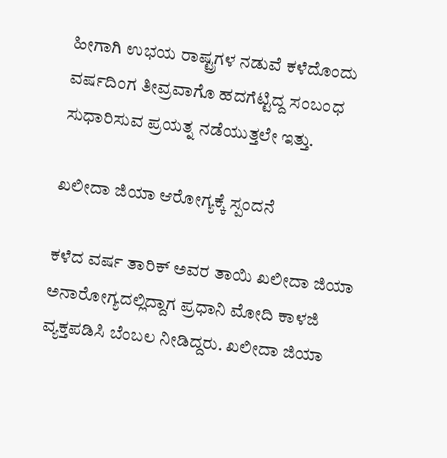ಹೀಗಾಗಿ ಉಭಯ ರಾಷ್ಟ್ರಗಳ ನಡುವೆ ಕಳೆದೊಂದು ವರ್ಷದಿಂಗ ತೀವ್ರವಾಗೊ ಹದಗೆಟ್ಟಿದ್ದ ಸಂಬಂಧ ಸುಧಾರಿಸುವ ಪ್ರಯತ್ನ ನಡೆಯುತ್ತಲೇ ಇತ್ತು.

ಖಲೀದಾ ಜಿಯಾ ಆರೋಗ್ಯಕ್ಕೆ ಸ್ಪಂದನೆ

ಕಳೆದ ವರ್ಷ ತಾರಿಕ್ ಅವರ ತಾಯಿ ಖಲೀದಾ ಜಿಯಾ ಅನಾರೋಗ್ಯದಲ್ಲಿದ್ದಾಗ ಪ್ರಧಾನಿ ಮೋದಿ ಕಾಳಜಿ ವ್ಯಕ್ತಪಡಿಸಿ ಬೆಂಬಲ ನೀಡಿದ್ದರು. ಖಲೀದಾ ಜಿಯಾ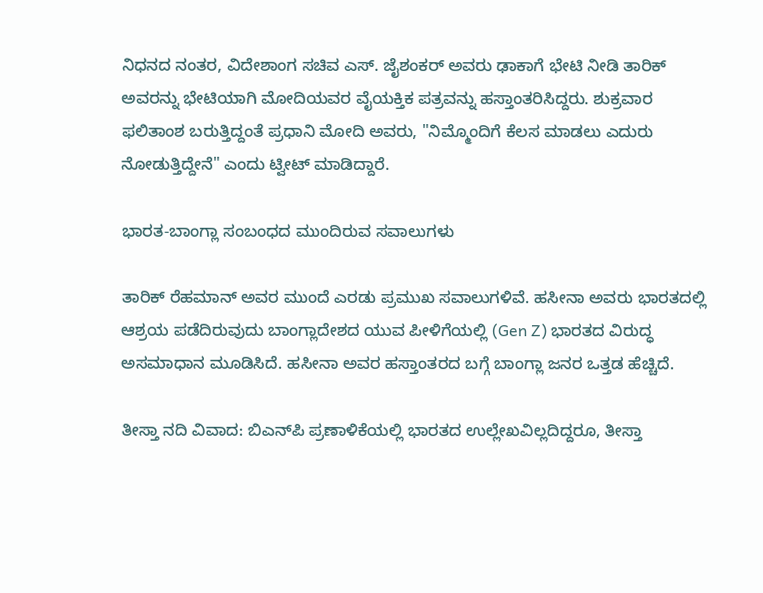ನಿಧನದ ನಂತರ, ವಿದೇಶಾಂಗ ಸಚಿವ ಎಸ್. ಜೈಶಂಕರ್ ಅವರು ಢಾಕಾಗೆ ಭೇಟಿ ನೀಡಿ ತಾರಿಕ್ ಅವರನ್ನು ಭೇಟಿಯಾಗಿ ಮೋದಿಯವರ ವೈಯಕ್ತಿಕ ಪತ್ರವನ್ನು ಹಸ್ತಾಂತರಿಸಿದ್ದರು. ಶುಕ್ರವಾರ ಫಲಿತಾಂಶ ಬರುತ್ತಿದ್ದಂತೆ ಪ್ರಧಾನಿ ಮೋದಿ ಅವರು, "ನಿಮ್ಮೊಂದಿಗೆ ಕೆಲಸ ಮಾಡಲು ಎದುರು ನೋಡುತ್ತಿದ್ದೇನೆ" ಎಂದು ಟ್ವೀಟ್ ಮಾಡಿದ್ದಾರೆ.

ಭಾರತ-ಬಾಂಗ್ಲಾ ಸಂಬಂಧದ ಮುಂದಿರುವ ಸವಾಲುಗಳು

ತಾರಿಕ್ ರೆಹಮಾನ್ ಅವರ ಮುಂದೆ ಎರಡು ಪ್ರಮುಖ ಸವಾಲುಗಳಿವೆ. ಹಸೀನಾ ಅವರು ಭಾರತದಲ್ಲಿ ಆಶ್ರಯ ಪಡೆದಿರುವುದು ಬಾಂಗ್ಲಾದೇಶದ ಯುವ ಪೀಳಿಗೆಯಲ್ಲಿ (Gen Z) ಭಾರತದ ವಿರುದ್ಧ ಅಸಮಾಧಾನ ಮೂಡಿಸಿದೆ. ಹಸೀನಾ ಅವರ ಹಸ್ತಾಂತರದ ಬಗ್ಗೆ ಬಾಂಗ್ಲಾ ಜನರ ಒತ್ತಡ ಹೆಚ್ಚಿದೆ.

ತೀಸ್ತಾ ನದಿ ವಿವಾದ: ಬಿಎನ್‌ಪಿ ಪ್ರಣಾಳಿಕೆಯಲ್ಲಿ ಭಾರತದ ಉಲ್ಲೇಖವಿಲ್ಲದಿದ್ದರೂ, ತೀಸ್ತಾ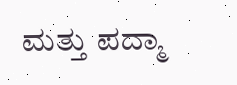ಮತ್ತು ಪದ್ಮಾ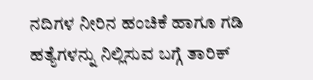ನದಿಗಳ ನೀರಿನ ಹಂಚಿಕೆ ಹಾಗೂ ಗಡಿ ಹತ್ಯೆಗಳನ್ನು ನಿಲ್ಲಿಸುವ ಬಗ್ಗೆ ತಾರಿಕ್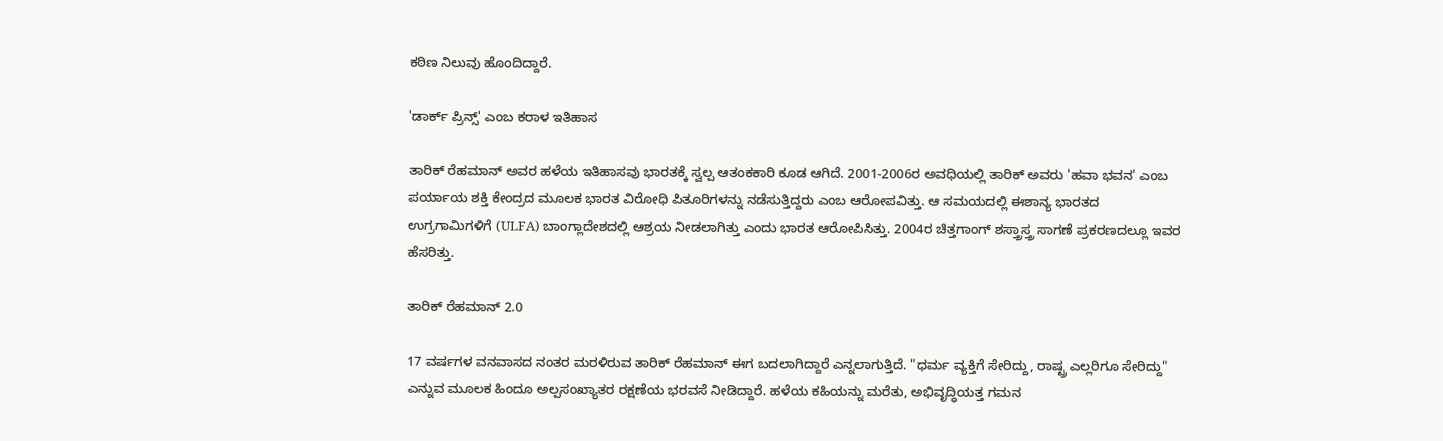ಕಠಿಣ ನಿಲುವು ಹೊಂದಿದ್ದಾರೆ.

'ಡಾರ್ಕ್ ಪ್ರಿನ್ಸ್' ಎಂಬ ಕರಾಳ ಇತಿಹಾಸ

ತಾರಿಕ್ ರೆಹಮಾನ್ ಅವರ ಹಳೆಯ ಇತಿಹಾಸವು ಭಾರತಕ್ಕೆ ಸ್ವಲ್ಪ ಆತಂಕಕಾರಿ ಕೂಡ ಆಗಿದೆ. 2001-2006ರ ಅವಧಿಯಲ್ಲಿ ತಾರಿಕ್ ಅವರು 'ಹವಾ ಭವನ' ಎಂಬ ಪರ್ಯಾಯ ಶಕ್ತಿ ಕೇಂದ್ರದ ಮೂಲಕ ಭಾರತ ವಿರೋಧಿ ಪಿತೂರಿಗಳನ್ನು ನಡೆಸುತ್ತಿದ್ದರು ಎಂಬ ಆರೋಪವಿತ್ತು. ಆ ಸಮಯದಲ್ಲಿ ಈಶಾನ್ಯ ಭಾರತದ ಉಗ್ರಗಾಮಿಗಳಿಗೆ (ULFA) ಬಾಂಗ್ಲಾದೇಶದಲ್ಲಿ ಆಶ್ರಯ ನೀಡಲಾಗಿತ್ತು ಎಂದು ಭಾರತ ಆರೋಪಿಸಿತ್ತು. 2004ರ ಚಿತ್ತಗಾಂಗ್ ಶಸ್ತ್ರಾಸ್ತ್ರ ಸಾಗಣೆ ಪ್ರಕರಣದಲ್ಲೂ ಇವರ ಹೆಸರಿತ್ತು.

ತಾರಿಕ್ ರೆಹಮಾನ್ 2.0

17 ವರ್ಷಗಳ ವನವಾಸದ ನಂತರ ಮರಳಿರುವ ತಾರಿಕ್ ರೆಹಮಾನ್ ಈಗ ಬದಲಾಗಿದ್ದಾರೆ ಎನ್ನಲಾಗುತ್ತಿದೆ. "ಧರ್ಮ ವ್ಯಕ್ತಿಗೆ ಸೇರಿದ್ದು, ರಾಷ್ಟ್ರ ಎಲ್ಲರಿಗೂ ಸೇರಿದ್ದು" ಎನ್ನುವ ಮೂಲಕ ಹಿಂದೂ ಅಲ್ಪಸಂಖ್ಯಾತರ ರಕ್ಷಣೆಯ ಭರವಸೆ ನೀಡಿದ್ದಾರೆ. ಹಳೆಯ ಕಹಿಯನ್ನು ಮರೆತು, ಅಭಿವೃದ್ಧಿಯತ್ತ ಗಮನ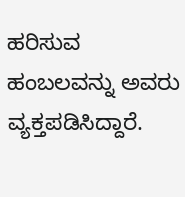ಹರಿಸುವ ಹಂಬಲವನ್ನು ಅವರು ವ್ಯಕ್ತಪಡಿಸಿದ್ದಾರೆ.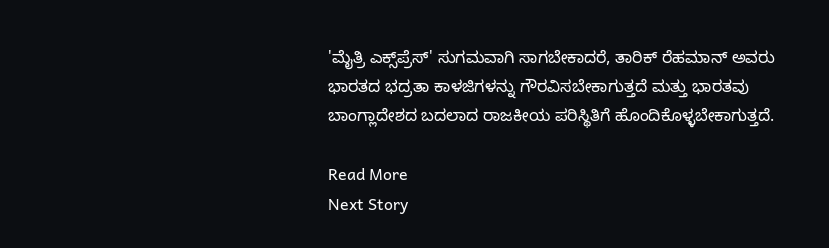'ಮೈತ್ರಿ ಎಕ್ಸ್‌ಪ್ರೆಸ್' ಸುಗಮವಾಗಿ ಸಾಗಬೇಕಾದರೆ, ತಾರಿಕ್ ರೆಹಮಾನ್ ಅವರು ಭಾರತದ ಭದ್ರತಾ ಕಾಳಜಿಗಳನ್ನು ಗೌರವಿಸಬೇಕಾಗುತ್ತದೆ ಮತ್ತು ಭಾರತವು ಬಾಂಗ್ಲಾದೇಶದ ಬದಲಾದ ರಾಜಕೀಯ ಪರಿಸ್ಥಿತಿಗೆ ಹೊಂದಿಕೊಳ್ಳಬೇಕಾಗುತ್ತದೆ.

Read More
Next Story